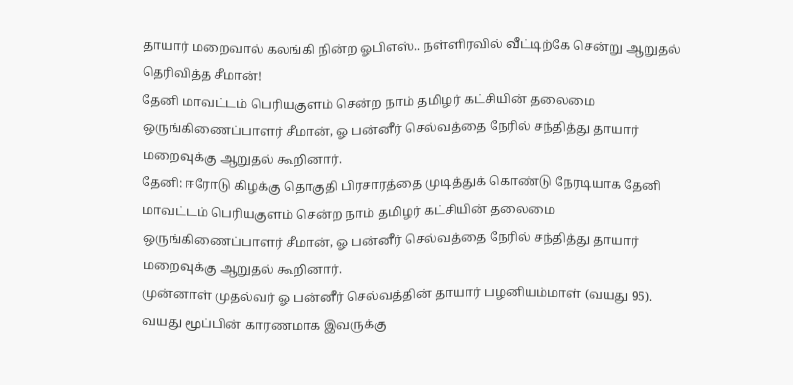தாயார் மறைவால் கலங்கி நின்ற ஓபிஎஸ்.. நள்ளிரவில் வீட்டிற்கே சென்று ஆறுதல் தெரிவித்த சீமான்!
தேனி மாவட்டம் பெரியகுளம் சென்ற நாம் தமிழர் கட்சியின் தலைமை ஒருங்கிணைப்பாளர் சீமான், ஓ பன்னீர் செல்வத்தை நேரில் சந்தித்து தாயார் மறைவுக்கு ஆறுதல் கூறினார்.
தேனி: ஈரோடு கிழக்கு தொகுதி பிரசாரத்தை முடித்துக் கொண்டு நேரடியாக தேனி மாவட்டம் பெரியகுளம் சென்ற நாம் தமிழர் கட்சியின் தலைமை ஒருங்கிணைப்பாளர் சீமான், ஓ பன்னீர் செல்வத்தை நேரில் சந்தித்து தாயார் மறைவுக்கு ஆறுதல் கூறினார்.
முன்னாள் முதல்வர் ஓ பன்னீர் செல்வத்தின் தாயார் பழனியம்மாள் (வயது 95). வயது மூப்பின் காரணமாக இவருக்கு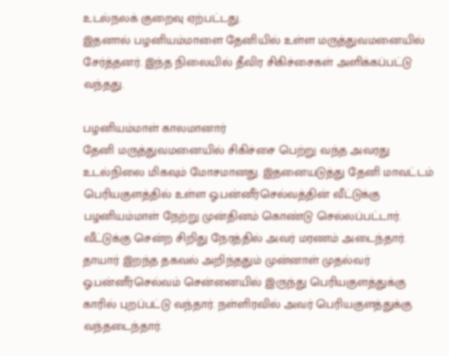உடல்நலக் குறைவு ஏற்பட்டது.
இதனால் பழனியம்மாளை தேனியில் உள்ள மருத்துவமனையில் சேர்த்தனர். இந்த நிலையில் தீவிர சிகிச்சைகள் அளிக்கப்பட்டு வந்தது.

பழனியம்மாள் காலமானார்
தேனி மருத்துவமனையில் சிகிச்சை பெற்று வந்த அவரது உடல்நிலை மிகவும் மோசமானது. இதனையடுத்து தேனி மாவட்டம் பெரியகுளத்தில் உள்ள ஓ.பன்னீர்செல்வத்தின் வீட்டுக்கு பழனியம்மாள் நேற்று முன்தினம் கொண்டு செல்லப்பட்டார். வீட்டுக்கு சென்ற சிறிது நேரத்தில் அவர் மரணம் அடைந்தார். தாயார் இறந்த தகவல் அறிந்ததும் முன்னாள் முதல்வர் ஓ.பன்னீர்செல்வம் சென்னையில் இருந்து பெரியகுளத்துக்கு காரில் புறப்பட்டு வந்தார். நள்ளிரவில் அவர் பெரியகுளத்துக்கு வந்தடைந்தார்.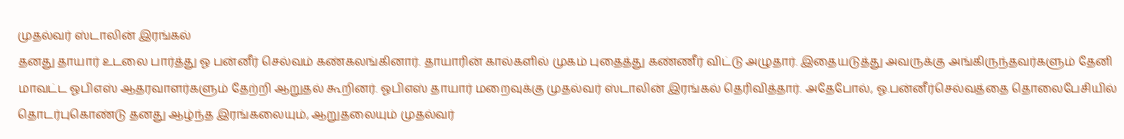முதல்வர் ஸ்டாலின் இரங்கல்
தனது தாயார் உடலை பார்த்து ஓ பன்னீர் செல்வம் கண்கலங்கினார். தாயாரின் கால்களில் முகம் புதைத்து கண்ணீர் விட்டு அழுதார். இதையடுத்து அவருக்கு அங்கிருந்தவர்களும் தேனி மாவட்ட ஓபிஎஸ் ஆதரவாளர்களும் தேற்றி ஆறுதல் கூறினர். ஓபிஎஸ் தாயார் மறைவுக்கு முதல்வர் ஸ்டாலின் இரங்கல் தெரிவித்தார். அதேபோல், ஓ.பன்னீர்செல்வத்தை தொலைபேசியில் தொடர்புகொண்டு தனது ஆழ்ந்த இரங்கலையும், ஆறுதலையும் முதல்வர்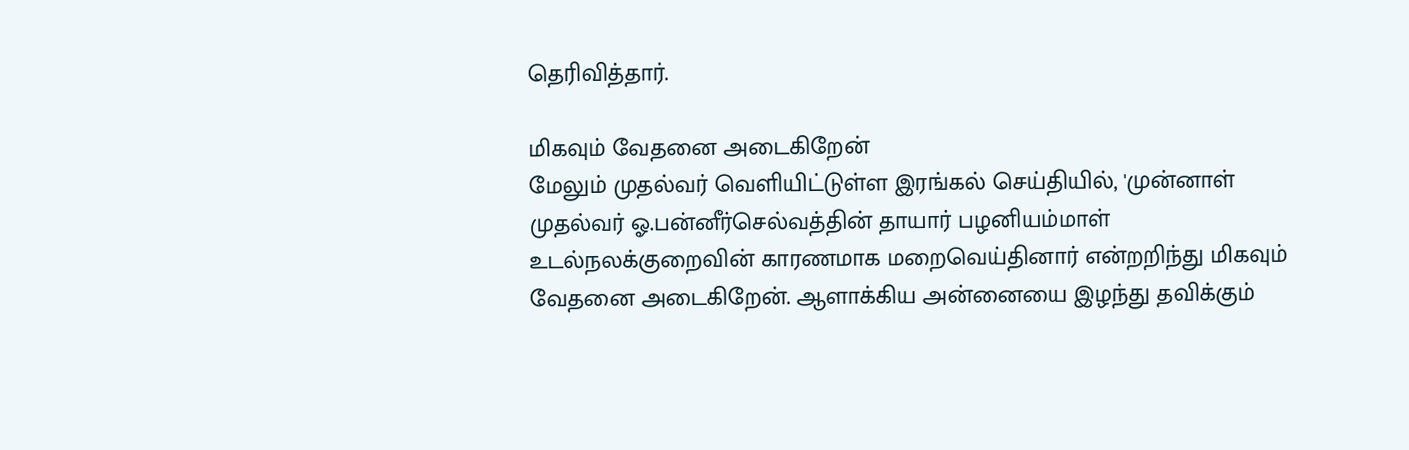தெரிவித்தார்.

மிகவும் வேதனை அடைகிறேன்
மேலும் முதல்வர் வெளியிட்டுள்ள இரங்கல் செய்தியில், 'முன்னாள் முதல்வர் ஓ.பன்னீர்செல்வத்தின் தாயார் பழனியம்மாள் உடல்நலக்குறைவின் காரணமாக மறைவெய்தினார் என்றறிந்து மிகவும் வேதனை அடைகிறேன். ஆளாக்கிய அன்னையை இழந்து தவிக்கும்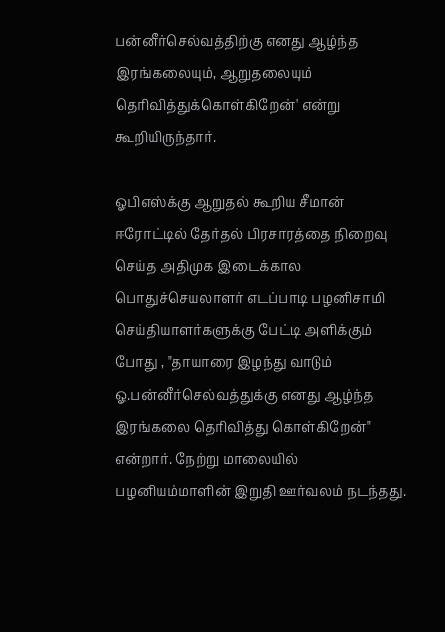பன்னீர்செல்வத்திற்கு எனது ஆழ்ந்த இரங்கலையும், ஆறுதலையும் தெரிவித்துக்கொள்கிறேன்' என்று கூறியிருந்தார்.

ஓபிஎஸ்க்கு ஆறுதல் கூறிய சீமான்
ஈரோட்டில் தேர்தல் பிரசாரத்தை நிறைவு செய்த அதிமுக இடைக்கால பொதுச்செயலாளர் எடப்பாடி பழனிசாமி செய்தியாளர்களுக்கு பேட்டி அளிக்கும் போது , "தாயாரை இழந்து வாடும் ஓ.பன்னீர்செல்வத்துக்கு எனது ஆழ்ந்த இரங்கலை தெரிவித்து கொள்கிறேன்" என்றார். நேற்று மாலையில் பழனியம்மாளின் இறுதி ஊர்வலம் நடந்தது.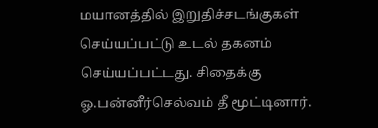மயானத்தில் இறுதிச்சடங்குகள் செய்யப்பட்டு உடல் தகனம் செய்யப்பட்டது. சிதைக்கு ஓ.பன்னீர்செல்வம் தீ மூட்டினார்.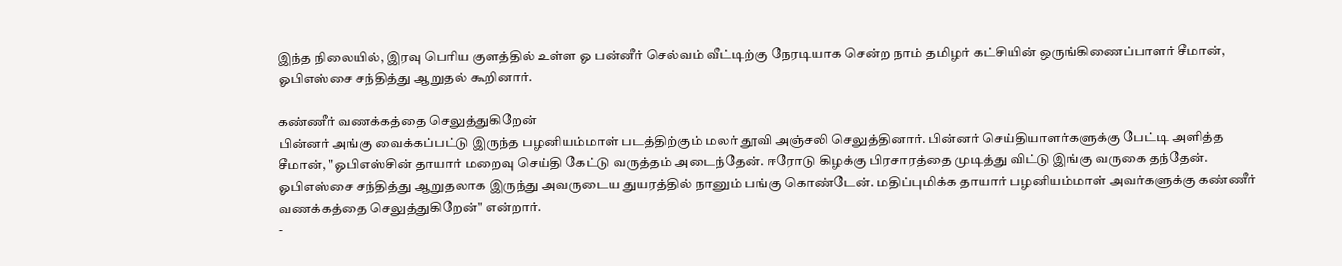இந்த நிலையில், இரவு பெரிய குளத்தில் உள்ள ஓ பன்னீர் செல்வம் வீட்டிற்கு நேரடியாக சென்ற நாம் தமிழர் கட்சியின் ஒருங்கிணைப்பாளர் சீமான், ஓபிஎஸ்சை சந்தித்து ஆறுதல் கூறினார்.

கண்ணீர் வணக்கத்தை செலுத்துகிறேன்
பின்னர் அங்கு வைக்கப்பட்டு இருந்த பழனியம்மாள் படத்திற்கும் மலர் தூவி அஞ்சலி செலுத்தினார். பின்னர் செய்தியாளர்களுக்கு பேட்டி அளித்த சீமான், "ஓபிஎஸ்சின் தாயார் மறைவு செய்தி கேட்டு வருத்தம் அடைந்தேன். ஈரோடு கிழக்கு பிரசாரத்தை முடித்து விட்டு இங்கு வருகை தந்தேன். ஓபிஎஸ்சை சந்தித்து ஆறுதலாக இருந்து அவருடைய துயரத்தில் நானும் பங்கு கொண்டேன். மதிப்புமிக்க தாயார் பழனியம்மாள் அவர்களுக்கு கண்ணீர் வணக்கத்தை செலுத்துகிறேன்" என்றார்.
-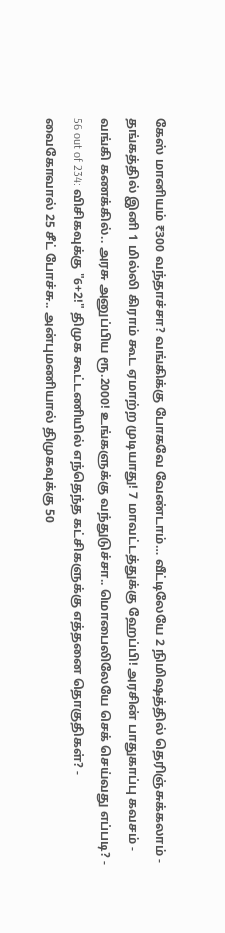கேஸ் மானியம் ₹300 வந்தாச்சா? வங்கிக்கு போகவே வேண்டாம்… வீட்டிலேயே 2 நிமிஷத்தில் தெரிஞ்சுக்கலாம் -
தங்கத்தில் இனி 1 மில்லி கிராம் கூட ஏமாற்ற முடியாது! 7 மாவட்டத்துக்கு ஹேப்பி! அரசின் பாதுகாப்பு கவசம் -
வங்கி கணக்கில்.. அரசு அனுப்பிய ரூ.2000! உங்களுக்கு வந்துடுச்சா.. மொபைலிலேயே செக் செய்வது எப்படி? -
56 out of 234: விசிகவுக்கு "6+2!" திமுக கூட்டணியில் எந்தெந்த கட்சிகளுக்கு எத்தனை தொகுதிகள்? -
வைகோவால் 25 சீட் போச்சு.. அன்புமணியால் திமுகவுக்கு 50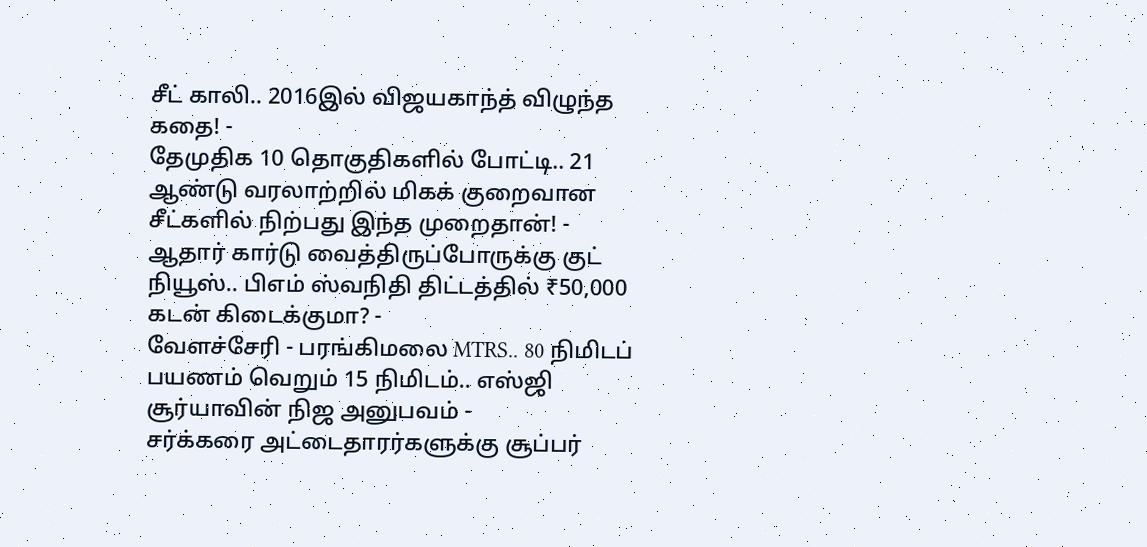சீட் காலி.. 2016இல் விஜயகாந்த் விழுந்த கதை! -
தேமுதிக 10 தொகுதிகளில் போட்டி.. 21 ஆண்டு வரலாற்றில் மிகக் குறைவான சீட்களில் நிற்பது இந்த முறைதான்! -
ஆதார் கார்டு வைத்திருப்போருக்கு குட் நியூஸ்.. பிஎம் ஸ்வநிதி திட்டத்தில் ₹50,000 கடன் கிடைக்குமா? -
வேளச்சேரி - பரங்கிமலை MTRS.. 80 நிமிடப் பயணம் வெறும் 15 நிமிடம்.. எஸ்ஜி சூர்யாவின் நிஜ அனுபவம் -
சர்க்கரை அட்டைதாரர்களுக்கு சூப்பர்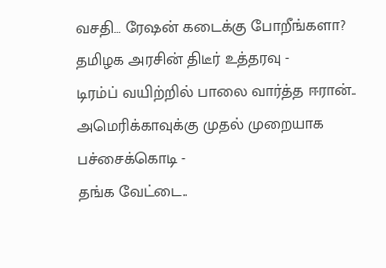வசதி… ரேஷன் கடைக்கு போறீங்களா? தமிழக அரசின் திடீர் உத்தரவு -
டிரம்ப் வயிற்றில் பாலை வார்த்த ஈரான்.. அமெரிக்காவுக்கு முதல் முறையாக பச்சைக்கொடி -
தங்க வேட்டை..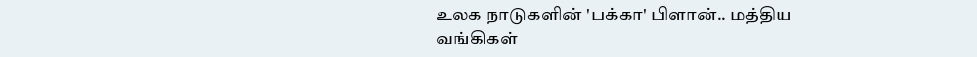உலக நாடுகளின் 'பக்கா' பிளான்.. மத்திய வங்கிகள்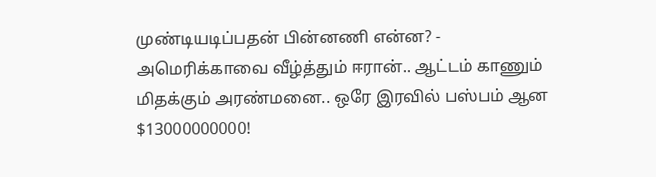முண்டியடிப்பதன் பின்னணி என்ன? -
அமெரிக்காவை வீழ்த்தும் ஈரான்.. ஆட்டம் காணும் மிதக்கும் அரண்மனை.. ஒரே இரவில் பஸ்பம் ஆன $13000000000!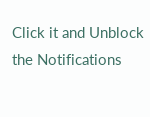Click it and Unblock the Notifications